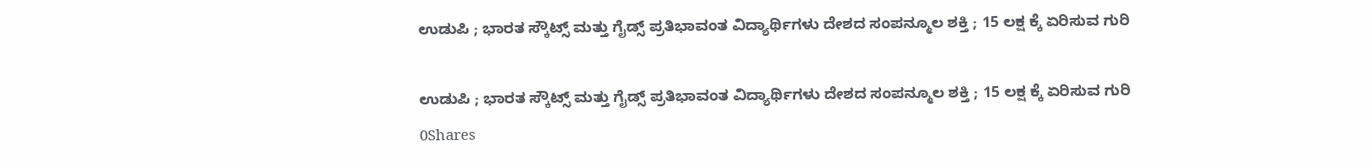ಉಡುಪಿ ; ಭಾರತ ಸ್ಕೌಟ್ಸ್ ಮತ್ತು ಗೈಡ್ಸ್ ಪ್ರತಿಭಾವಂತ ವಿದ್ಯಾರ್ಥಿಗಳು ದೇಶದ ಸಂಪನ್ಮೂಲ ಶಕ್ತಿ ; 15 ಲಕ್ಷ ಕ್ಕೆ ಏರಿಸುವ ಗುರಿ

ಉಡುಪಿ ; ಭಾರತ ಸ್ಕೌಟ್ಸ್ ಮತ್ತು ಗೈಡ್ಸ್ ಪ್ರತಿಭಾವಂತ ವಿದ್ಯಾರ್ಥಿಗಳು ದೇಶದ ಸಂಪನ್ಮೂಲ ಶಕ್ತಿ ; 15 ಲಕ್ಷ ಕ್ಕೆ ಏರಿಸುವ ಗುರಿ
0Shares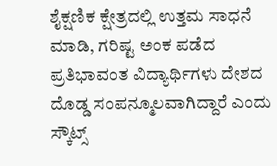ಶೈಕ್ಷಣಿಕ ಕ್ಷೇತ್ರದಲ್ಲಿ ಉತ್ತಮ ಸಾಧನೆ ಮಾಡಿ, ಗರಿಷ್ಟ ಅಂಕ ಪಡೆದ ಪ್ರತಿಭಾವಂತ ವಿದ್ಯಾರ್ಥಿಗಳು ದೇಶದ ದೊಡ್ಡ ಸಂಪನ್ಮೂಲವಾಗಿದ್ದಾರೆ ಎಂದು ಸ್ಕೌಟ್ಸ್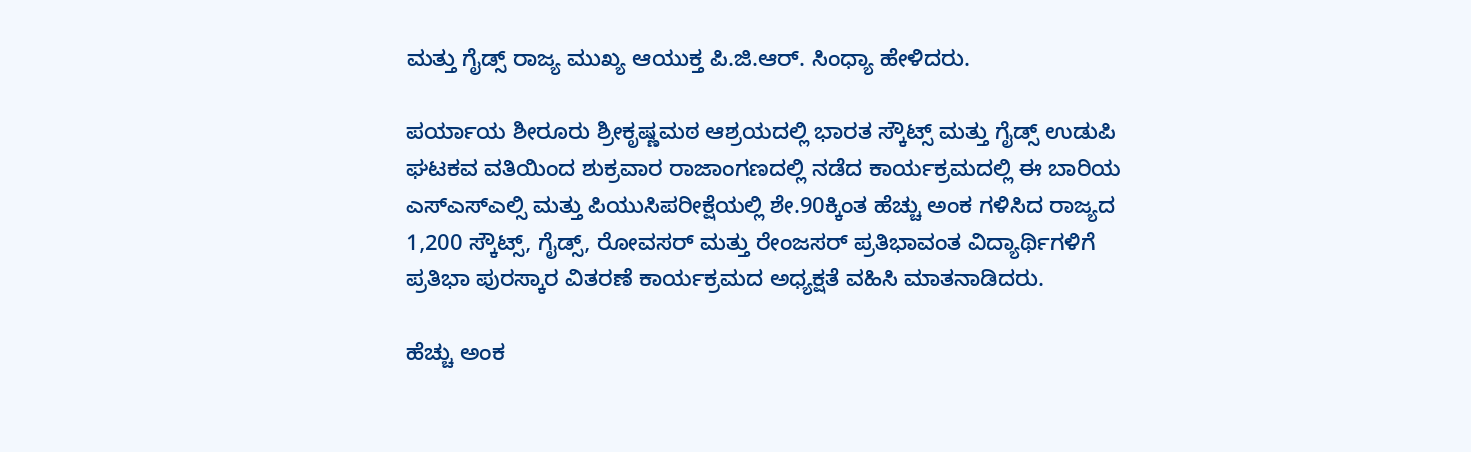ಮತ್ತು ಗೈಡ್ಸ್ ರಾಜ್ಯ ಮುಖ್ಯ ಆಯುಕ್ತ ಪಿ.ಜಿ.ಆರ್. ಸಿಂಧ್ಯಾ ಹೇಳಿದರು.

ಪರ್ಯಾಯ ಶೀರೂರು ಶ್ರೀಕೃಷ್ಣಮಠ ಆಶ್ರಯದಲ್ಲಿ ಭಾರತ ಸ್ಕೌಟ್ಸ್ ಮತ್ತು ಗೈಡ್ಸ್ ಉಡುಪಿ ಘಟಕವ ವತಿಯಿಂದ ಶುಕ್ರವಾರ ರಾಜಾಂಗಣದಲ್ಲಿ ನಡೆದ ಕಾರ್ಯಕ್ರಮದಲ್ಲಿ ಈ ಬಾರಿಯ ಎಸ್ಎಸ್ಎಲ್ಸಿ ಮತ್ತು ಪಿಯುಸಿಪರೀಕ್ಷೆಯಲ್ಲಿ ಶೇ.90ಕ್ಕಿಂತ ಹೆಚ್ಚು ಅಂಕ ಗಳಿಸಿದ ರಾಜ್ಯದ 1,200 ಸ್ಕೌಟ್ಸ್, ಗೈಡ್ಸ್, ರೋವಸರ್ ಮತ್ತು ರೇಂಜಸರ್ ಪ್ರತಿಭಾವಂತ ವಿದ್ಯಾರ್ಥಿಗಳಿಗೆ ಪ್ರತಿಭಾ ಪುರಸ್ಕಾರ ವಿತರಣೆ ಕಾರ್ಯಕ್ರಮದ ಅಧ್ಯಕ್ಷತೆ ವಹಿಸಿ ಮಾತನಾಡಿದರು.

ಹೆಚ್ಚು ಅಂಕ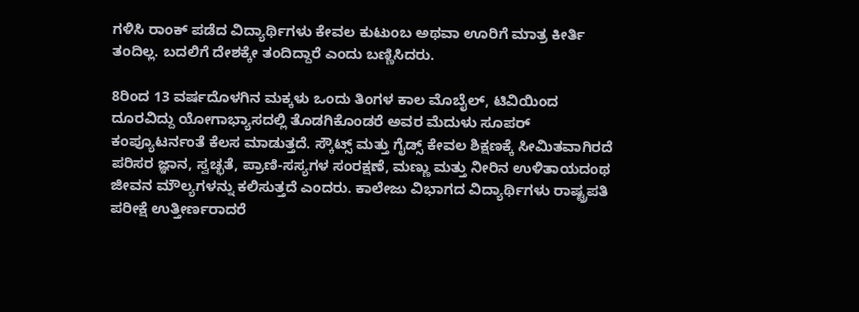ಗಳಿಸಿ ರಾಂಕ್ ಪಡೆದ ವಿದ್ಯಾರ್ಥಿಗಳು ಕೇವಲ ಕುಟುಂಬ ಅಥವಾ ಊರಿಗೆ ಮಾತ್ರ ಕೀರ್ತಿ ತಂದಿಲ್ಲ. ಬದಲಿಗೆ ದೇಶಕ್ಕೇ ತಂದಿದ್ದಾರೆ ಎಂದು ಬಣ್ಣಿಸಿದರು.

8ರಿಂದ 13 ವರ್ಷದೊಳಗಿನ ಮಕ್ಕಳು ಒಂದು ತಿಂಗಳ ಕಾಲ ಮೊಬೈಲ್, ಟಿವಿಯಿಂದ ದೂರವಿದ್ದು ಯೋಗಾಭ್ಯಾಸದಲ್ಲಿ ತೊಡಗಿಕೊಂಡರೆ ಅವರ ಮೆದುಳು ಸೂಪರ್ ಕಂಪ್ಯೂಟರ್ನಂತೆ ಕೆಲಸ ಮಾಡುತ್ತದೆ. ಸ್ಕೌಟ್ಸ್ ಮತ್ತು ಗೈಡ್ಸ್ ಕೇವಲ ಶಿಕ್ಷಣಕ್ಕೆ ಸೀಮಿತವಾಗಿರದೆ ಪರಿಸರ ಜ್ಞಾನ, ಸ್ವಚ್ಛತೆ, ಪ್ರಾಣಿ-ಸಸ್ಯಗಳ ಸಂರಕ್ಷಣೆ, ಮಣ್ಣು ಮತ್ತು ನೀರಿನ ಉಳಿತಾಯದಂಥ ಜೀವನ ಮೌಲ್ಯಗಳನ್ನು ಕಲಿಸುತ್ತದೆ ಎಂದರು. ಕಾಲೇಜು ವಿಭಾಗದ ವಿದ್ಯಾರ್ಥಿಗಳು ರಾಷ್ಟ್ರಪತಿ ಪರೀಕ್ಷೆ ಉತ್ತೀರ್ಣರಾದರೆ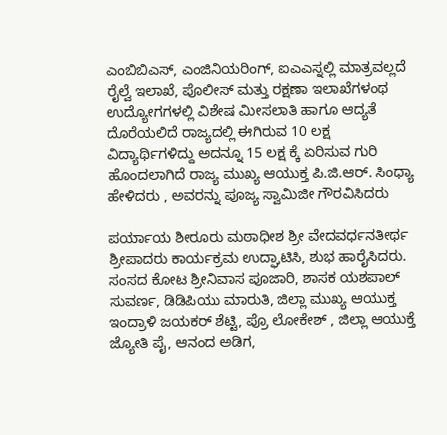ಎಂಬಿಬಿಎಸ್, ಎಂಜಿನಿಯರಿಂಗ್, ಐಎಎಸ್ನಲ್ಲಿ ಮಾತ್ರವಲ್ಲದೆ ರೈಲ್ವೆ ಇಲಾಖೆ, ಪೊಲೀಸ್ ಮತ್ತು ರಕ್ಷಣಾ ಇಲಾಖೆಗಳಂಥ ಉದ್ಯೋಗಗಳಲ್ಲಿ ವಿಶೇಷ ಮೀಸಲಾತಿ ಹಾಗೂ ಆದ್ಯತೆ ದೊರೆಯಲಿದೆ ರಾಜ್ಯದಲ್ಲಿ ಈಗಿರುವ 10 ಲಕ್ಷ ವಿದ್ಯಾರ್ಥಿಗಳಿದ್ದು ಅದನ್ನೂ 15 ಲಕ್ಷ ಕ್ಕೆ ಏರಿಸುವ ಗುರಿ ಹೊಂದಲಾಗಿದೆ ರಾಜ್ಯ ಮುಖ್ಯ ಆಯುಕ್ತ ಪಿ.ಜಿ.ಆರ್. ಸಿಂಧ್ಯಾ ಹೇಳಿದರು , ಅವರನ್ನು ಪೂಜ್ಯ ಸ್ವಾಮಿಜೀ ಗೌರವಿಸಿದರು

ಪರ್ಯಾಯ ಶೀರೂರು ಮಠಾಧೀಶ ಶ್ರೀ ವೇದವರ್ಧನತೀರ್ಥ ಶ್ರೀಪಾದರು ಕಾರ್ಯಕ್ರಮ ಉದ್ಘಾಟಿಸಿ, ಶುಭ ಹಾರೈಸಿದರು. ಸಂಸದ ಕೋಟ ಶ್ರೀನಿವಾಸ ಪೂಜಾರಿ, ಶಾಸಕ ಯಶಪಾಲ್ ಸುವರ್ಣ, ಡಿಡಿಪಿಯು ಮಾರುತಿ, ಜಿಲ್ಲಾ ಮುಖ್ಯ ಆಯುಕ್ತ ಇಂದ್ರಾಳಿ ಜಯಕರ್ ಶೆಟ್ಟಿ, ಪ್ರೊ ಲೋಕೇಶ್ , ಜಿಲ್ಲಾ ಆಯುಕ್ತೆ ಜ್ಯೋತಿ ಪೈ, ಆನಂದ ಅಡಿಗ,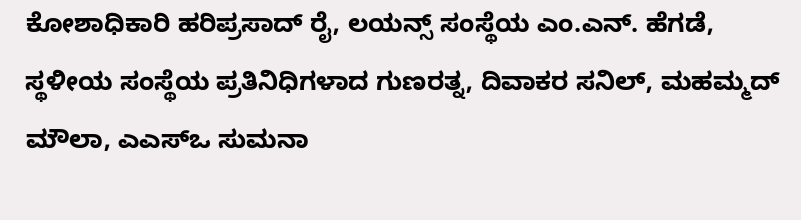ಕೋಶಾಧಿಕಾರಿ ಹರಿಪ್ರಸಾದ್ ರೈ, ಲಯನ್ಸ್ ಸಂಸ್ಥೆಯ ಎಂ.ಎನ್. ಹೆಗಡೆ, ಸ್ಥಳೀಯ ಸಂಸ್ಥೆಯ ಪ್ರತಿನಿಧಿಗಳಾದ ಗುಣರತ್ನ, ದಿವಾಕರ ಸನಿಲ್, ಮಹಮ್ಮದ್ ಮೌಲಾ, ಎಎಸ್ಒ ಸುಮನಾ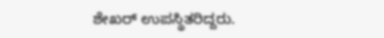ಶೇಖರ್ ಉಪಸ್ಥಿತರಿದ್ದರು.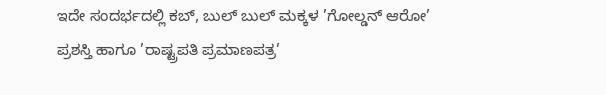ಇದೇ ಸಂದರ್ಭದಲ್ಲಿ ಕಬ್, ಬುಲ್ ಬುಲ್ ಮಕ್ಕಳ ’ಗೋಲ್ಡನ್ ಆರೋ’ ಪ್ರಶಸ್ತಿ ಹಾಗೂ ’ರಾಷ್ಟ್ರಪತಿ ಪ್ರಮಾಣಪತ್ರ’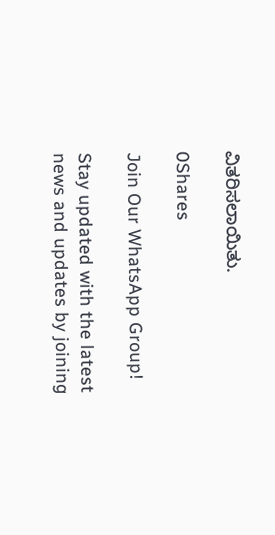ವಿತರಿಸಲಾಯಿತು.

0Shares

Join Our WhatsApp Group!

Stay updated with the latest news and updates by joining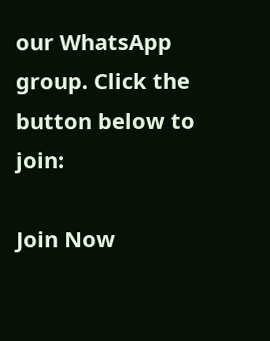our WhatsApp group. Click the button below to join:

Join Now